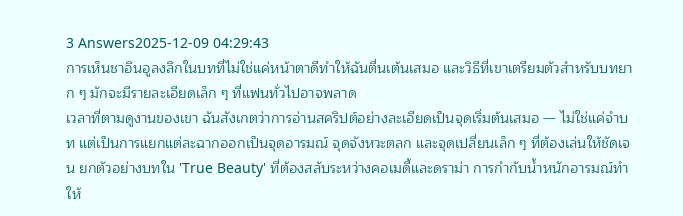3 Answers2025-12-09 04:29:43
การเห็นชาอึนอูลงลึกในบทที่ไม่ใช่แค่หน้าตาดีทำให้ฉันตื่นเต้นเสมอ และวิธีที่เขาเตรียมตัวสำหรับบทยาก ๆ มักจะมีรายละเอียดเล็ก ๆ ที่แฟนทั่วไปอาจพลาด
เวลาที่ตามดูงานของเขา ฉันสังเกตว่าการอ่านสคริปต์อย่างละเอียดเป็นจุดเริ่มต้นเสมอ — ไม่ใช่แค่จำบท แต่เป็นการแยกแต่ละฉากออกเป็นจุดอารมณ์ จุดจังหวะตลก และจุดเปลี่ยนเล็ก ๆ ที่ต้องเล่นให้ชัดเจน ยกตัวอย่างบทใน 'True Beauty' ที่ต้องสลับระหว่างคอเมดี้และดราม่า การกำกับน้ำหนักอารมณ์ทำให้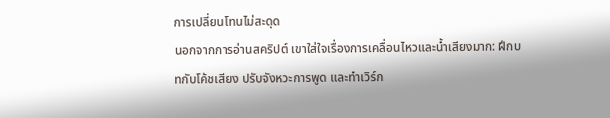การเปลี่ยนโทนไม่สะดุด
นอกจากการอ่านสคริปต์ เขาใส่ใจเรื่องการเคลื่อนไหวและน้ำเสียงมาก: ฝึกบทกับโค้ชเสียง ปรับจังหวะการพูด และทำเวิร์ก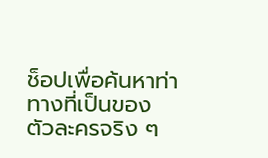ช็อปเพื่อค้นหาท่าทางที่เป็นของตัวละครจริง ๆ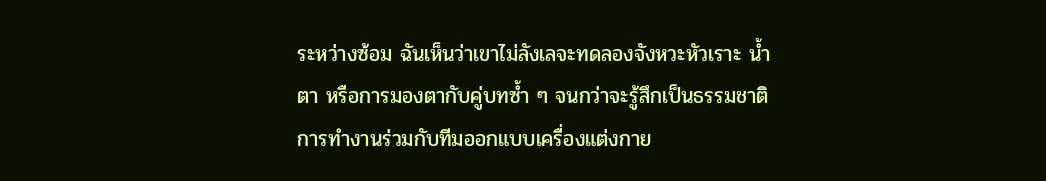ระหว่างซ้อม ฉันเห็นว่าเขาไม่ลังเลจะทดลองจังหวะหัวเราะ น้ำตา หรือการมองตากับคู่บทซ้ำ ๆ จนกว่าจะรู้สึกเป็นธรรมชาติ การทำงานร่วมกับทีมออกแบบเครื่องแต่งกาย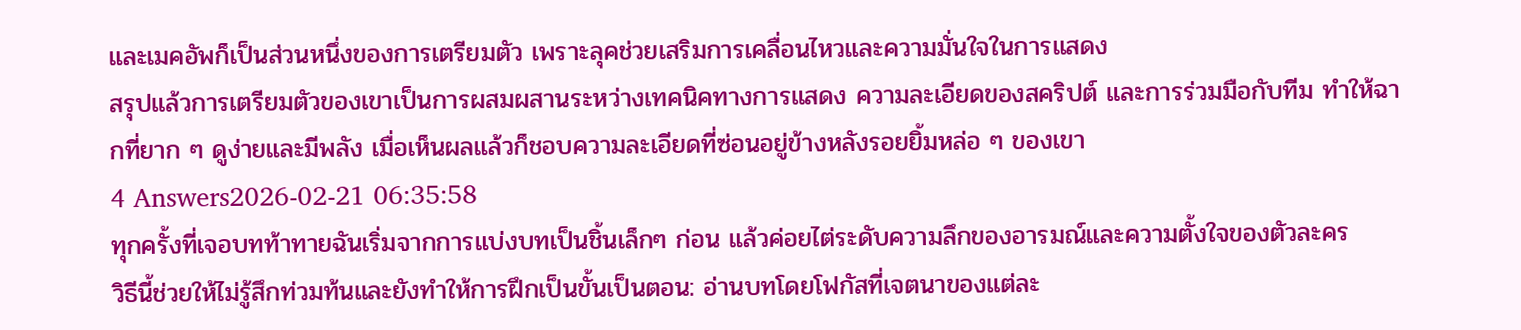และเมคอัพก็เป็นส่วนหนึ่งของการเตรียมตัว เพราะลุคช่วยเสริมการเคลื่อนไหวและความมั่นใจในการแสดง
สรุปแล้วการเตรียมตัวของเขาเป็นการผสมผสานระหว่างเทคนิคทางการแสดง ความละเอียดของสคริปต์ และการร่วมมือกับทีม ทำให้ฉากที่ยาก ๆ ดูง่ายและมีพลัง เมื่อเห็นผลแล้วก็ชอบความละเอียดที่ซ่อนอยู่ข้างหลังรอยยิ้มหล่อ ๆ ของเขา
4 Answers2026-02-21 06:35:58
ทุกครั้งที่เจอบทท้าทายฉันเริ่มจากการแบ่งบทเป็นชิ้นเล็กๆ ก่อน แล้วค่อยไต่ระดับความลึกของอารมณ์และความตั้งใจของตัวละคร
วิธีนี้ช่วยให้ไม่รู้สึกท่วมท้นและยังทำให้การฝึกเป็นขั้นเป็นตอน: อ่านบทโดยโฟกัสที่เจตนาของแต่ละ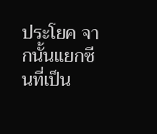ประโยค จากนั้นแยกซีนที่เป็น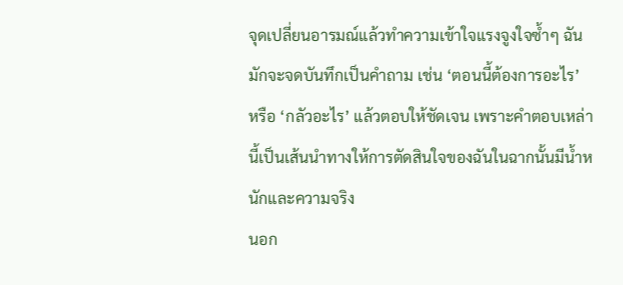จุดเปลี่ยนอารมณ์แล้วทำความเข้าใจแรงจูงใจซ้ำๆ ฉันมักจะจดบันทึกเป็นคำถาม เช่น ‘ตอนนี้ต้องการอะไร’ หรือ ‘กลัวอะไร’ แล้วตอบให้ชัดเจน เพราะคำตอบเหล่านี้เป็นเส้นนำทางให้การตัดสินใจของฉันในฉากนั้นมีน้ำหนักและความจริง
นอก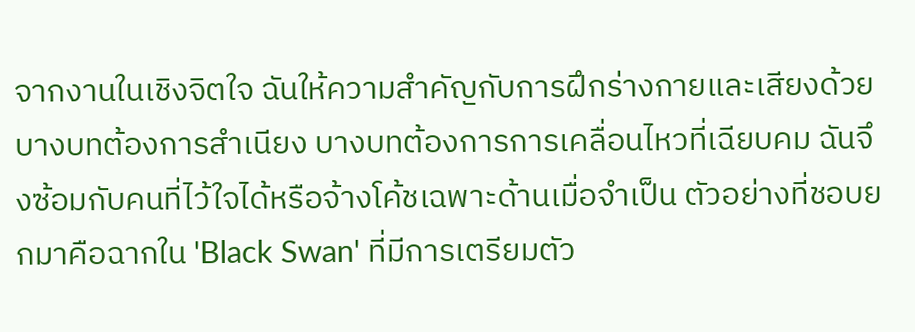จากงานในเชิงจิตใจ ฉันให้ความสำคัญกับการฝึกร่างกายและเสียงด้วย บางบทต้องการสำเนียง บางบทต้องการการเคลื่อนไหวที่เฉียบคม ฉันจึงซ้อมกับคนที่ไว้ใจได้หรือจ้างโค้ชเฉพาะด้านเมื่อจำเป็น ตัวอย่างที่ชอบยกมาคือฉากใน 'Black Swan' ที่มีการเตรียมตัว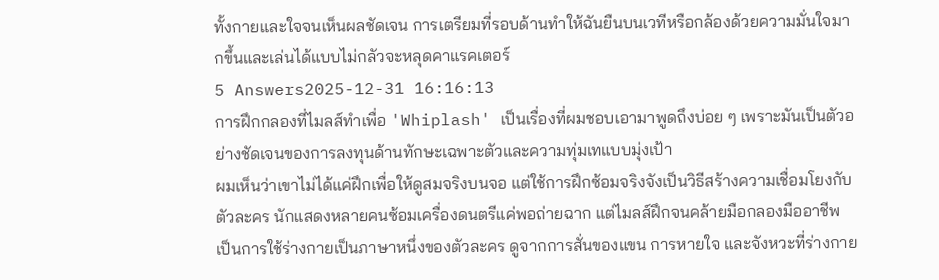ทั้งกายและใจจนเห็นผลชัดเจน การเตรียมที่รอบด้านทำให้ฉันยืนบนเวทีหรือกล้องด้วยความมั่นใจมากขึ้นและเล่นได้แบบไม่กลัวจะหลุดคาแรคเตอร์
5 Answers2025-12-31 16:16:13
การฝึกกลองที่ไมลส์ทำเพื่อ 'Whiplash' เป็นเรื่องที่ผมชอบเอามาพูดถึงบ่อย ๆ เพราะมันเป็นตัวอย่างชัดเจนของการลงทุนด้านทักษะเฉพาะตัวและความทุ่มเทแบบมุ่งเป้า
ผมเห็นว่าเขาไม่ได้แค่ฝึกเพื่อให้ดูสมจริงบนจอ แต่ใช้การฝึกซ้อมจริงจังเป็นวิธีสร้างความเชื่อมโยงกับตัวละคร นักแสดงหลายคนซ้อมเครื่องดนตรีแค่พอถ่ายฉาก แต่ไมลส์ฝึกจนคล้ายมือกลองมืออาชีพ เป็นการใช้ร่างกายเป็นภาษาหนึ่งของตัวละคร ดูจากการสั่นของแขน การหายใจ และจังหวะที่ร่างกาย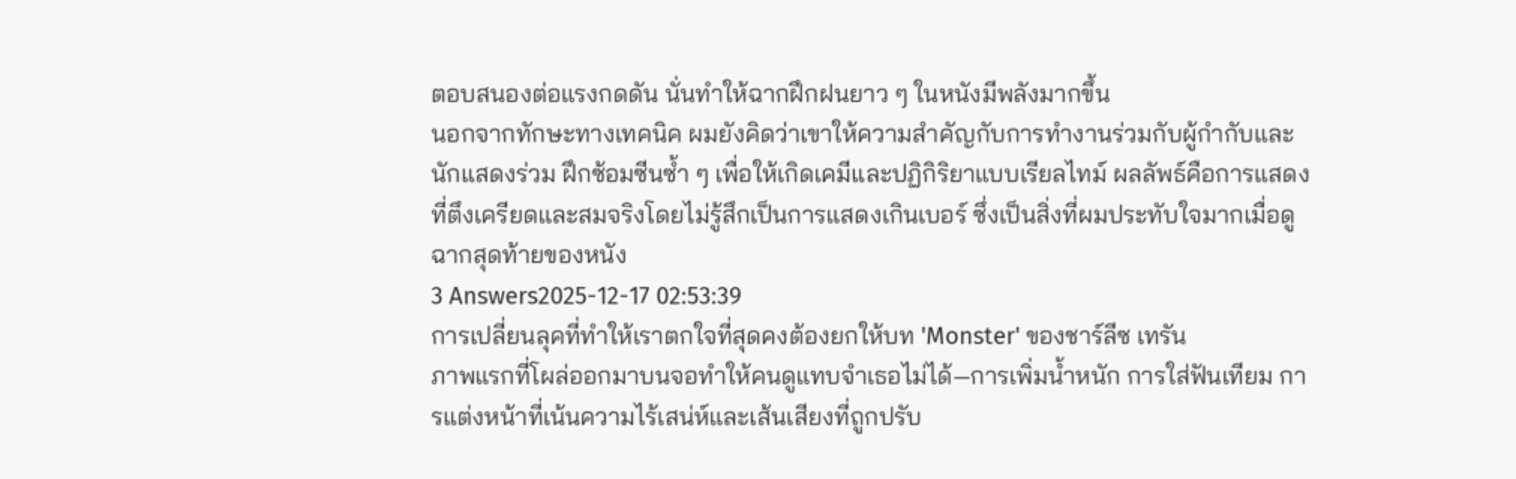ตอบสนองต่อแรงกดดัน นั่นทำให้ฉากฝึกฝนยาว ๆ ในหนังมีพลังมากขึ้น
นอกจากทักษะทางเทคนิค ผมยังคิดว่าเขาให้ความสำคัญกับการทำงานร่วมกับผู้กำกับและนักแสดงร่วม ฝึกซ้อมซีนซ้ำ ๆ เพื่อให้เกิดเคมีและปฏิกิริยาแบบเรียลไทม์ ผลลัพธ์คือการแสดงที่ตึงเครียดและสมจริงโดยไม่รู้สึกเป็นการแสดงเกินเบอร์ ซึ่งเป็นสิ่งที่ผมประทับใจมากเมื่อดูฉากสุดท้ายของหนัง
3 Answers2025-12-17 02:53:39
การเปลี่ยนลุคที่ทำให้เราตกใจที่สุดคงต้องยกให้บท 'Monster' ของชาร์ลีซ เทรัน
ภาพแรกที่โผล่ออกมาบนจอทำให้คนดูแทบจำเธอไม่ได้—การเพิ่มน้ำหนัก การใส่ฟันเทียม การแต่งหน้าที่เน้นความไร้เสน่ห์และเส้นเสียงที่ถูกปรับ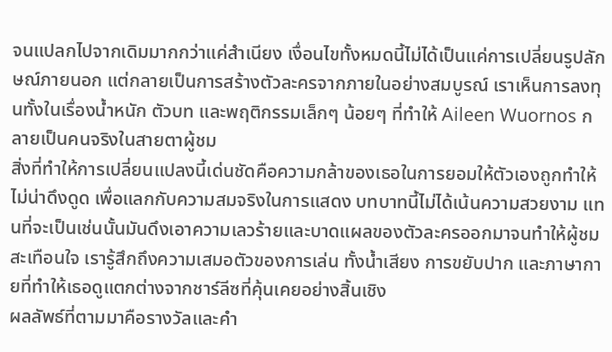จนแปลกไปจากเดิมมากกว่าแค่สำเนียง เงื่อนไขทั้งหมดนี้ไม่ได้เป็นแค่การเปลี่ยนรูปลักษณ์ภายนอก แต่กลายเป็นการสร้างตัวละครจากภายในอย่างสมบูรณ์ เราเห็นการลงทุนทั้งในเรื่องน้ำหนัก ตัวบท และพฤติกรรมเล็กๆ น้อยๆ ที่ทำให้ Aileen Wuornos กลายเป็นคนจริงในสายตาผู้ชม
สิ่งที่ทำให้การเปลี่ยนแปลงนี้เด่นชัดคือความกล้าของเธอในการยอมให้ตัวเองถูกทำให้ไม่น่าดึงดูด เพื่อแลกกับความสมจริงในการแสดง บทบาทนี้ไม่ได้เน้นความสวยงาม แทนที่จะเป็นเช่นนั้นมันดึงเอาความเลวร้ายและบาดแผลของตัวละครออกมาจนทำให้ผู้ชมสะเทือนใจ เรารู้สึกถึงความเสมอตัวของการเล่น ทั้งน้ำเสียง การขยับปาก และภาษากายที่ทำให้เธอดูแตกต่างจากชาร์ลีซที่คุ้นเคยอย่างสิ้นเชิง
ผลลัพธ์ที่ตามมาคือรางวัลและคำ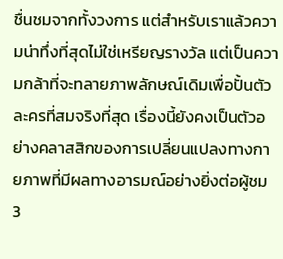ชื่นชมจากทั้งวงการ แต่สำหรับเราแล้วความน่าทึ่งที่สุดไม่ใช่เหรียญรางวัล แต่เป็นความกล้าที่จะทลายภาพลักษณ์เดิมเพื่อปั้นตัวละครที่สมจริงที่สุด เรื่องนี้ยังคงเป็นตัวอย่างคลาสสิกของการเปลี่ยนแปลงทางกายภาพที่มีผลทางอารมณ์อย่างยิ่งต่อผู้ชม
3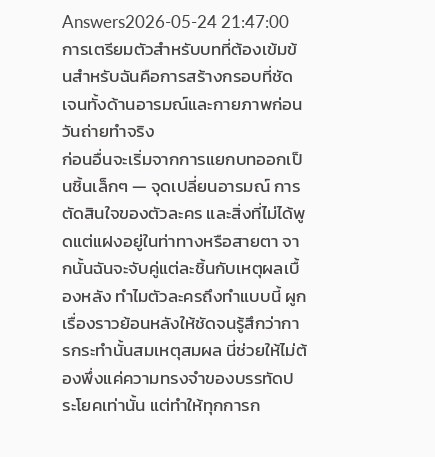Answers2026-05-24 21:47:00
การเตรียมตัวสำหรับบทที่ต้องเข้มข้นสำหรับฉันคือการสร้างกรอบที่ชัดเจนทั้งด้านอารมณ์และกายภาพก่อนวันถ่ายทำจริง
ก่อนอื่นจะเริ่มจากการแยกบทออกเป็นชิ้นเล็กๆ — จุดเปลี่ยนอารมณ์ การตัดสินใจของตัวละคร และสิ่งที่ไม่ได้พูดแต่แฝงอยู่ในท่าทางหรือสายตา จากนั้นฉันจะจับคู่แต่ละชิ้นกับเหตุผลเบื้องหลัง ทำไมตัวละครถึงทำแบบนี้ ผูกเรื่องราวย้อนหลังให้ชัดจนรู้สึกว่าการกระทำนั้นสมเหตุสมผล นี่ช่วยให้ไม่ต้องพึ่งแค่ความทรงจำของบรรทัดประโยคเท่านั้น แต่ทำให้ทุกการก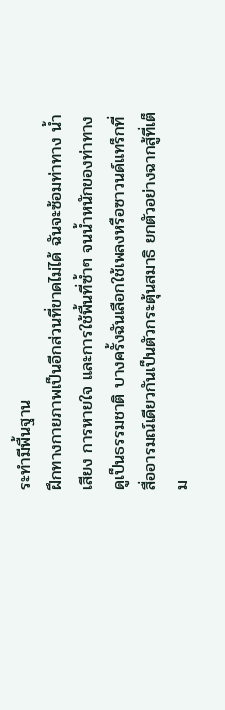ระทำมีพื้นฐาน
ฝึกทางกายภาพเป็นอีกส่วนที่ขาดไม่ได้ ฉันจะซ้อมท่าทาง น้ำเสียง การหายใจ และการใช้พื้นที่ซ้ำๆ จนน้ำหนักของท่าทางดูเป็นธรรมชาติ บางครั้งฉันเลือกใช้เพลงหรือซาวนด์แทร็กที่สื่ออารมณ์เดียวกันเป็นตัวกระตุ้นสมาธิ ยกตัวอย่างฉากสู้ที่เต็ม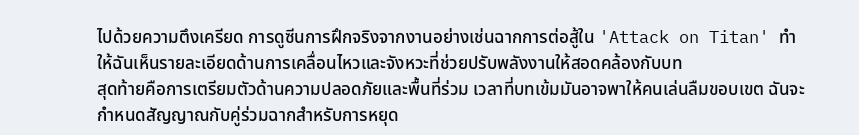ไปด้วยความตึงเครียด การดูซีนการฝึกจริงจากงานอย่างเช่นฉากการต่อสู้ใน 'Attack on Titan' ทำให้ฉันเห็นรายละเอียดด้านการเคลื่อนไหวและจังหวะที่ช่วยปรับพลังงานให้สอดคล้องกับบท
สุดท้ายคือการเตรียมตัวด้านความปลอดภัยและพื้นที่ร่วม เวลาที่บทเข้มมันอาจพาให้คนเล่นลืมขอบเขต ฉันจะกำหนดสัญญาณกับคู่ร่วมฉากสำหรับการหยุด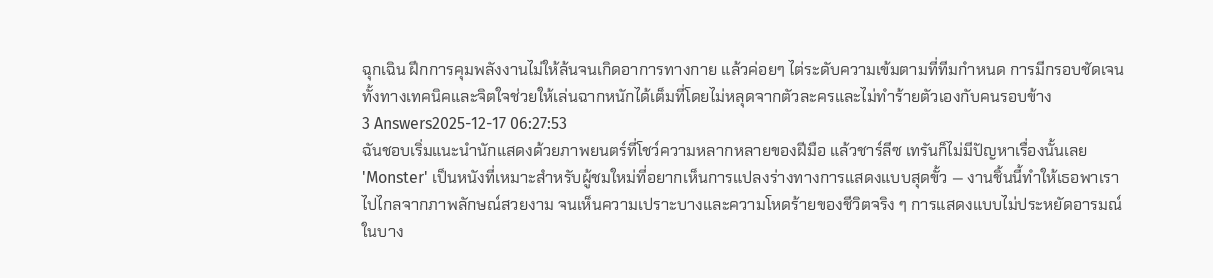ฉุกเฉิน ฝึกการคุมพลังงานไม่ให้ล้นจนเกิดอาการทางกาย แล้วค่อยๆ ไต่ระดับความเข้มตามที่ทีมกำหนด การมีกรอบชัดเจนทั้งทางเทคนิคและจิตใจช่วยให้เล่นฉากหนักได้เต็มที่โดยไม่หลุดจากตัวละครและไม่ทำร้ายตัวเองกับคนรอบข้าง
3 Answers2025-12-17 06:27:53
ฉันชอบเริ่มแนะนำนักแสดงด้วยภาพยนตร์ที่โชว์ความหลากหลายของฝีมือ แล้วชาร์ลีซ เทรันก็ไม่มีปัญหาเรื่องนั้นเลย
'Monster' เป็นหนังที่เหมาะสำหรับผู้ชมใหม่ที่อยากเห็นการแปลงร่างทางการแสดงแบบสุดขั้ว — งานชิ้นนี้ทำให้เธอพาเราไปไกลจากภาพลักษณ์สวยงาม จนเห็นความเปราะบางและความโหดร้ายของชีวิตจริง ๆ การแสดงแบบไม่ประหยัดอารมณ์ในบาง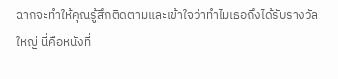ฉากจะทำให้คุณรู้สึกติดตามและเข้าใจว่าทำไมเธอถึงได้รับรางวัลใหญ่ นี่คือหนังที่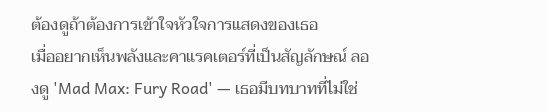ต้องดูถ้าต้องการเข้าใจหัวใจการแสดงของเธอ
เมื่ออยากเห็นพลังและคาแรคเตอร์ที่เป็นสัญลักษณ์ ลองดู 'Mad Max: Fury Road' — เธอมีบทบาทที่ไม่ใช่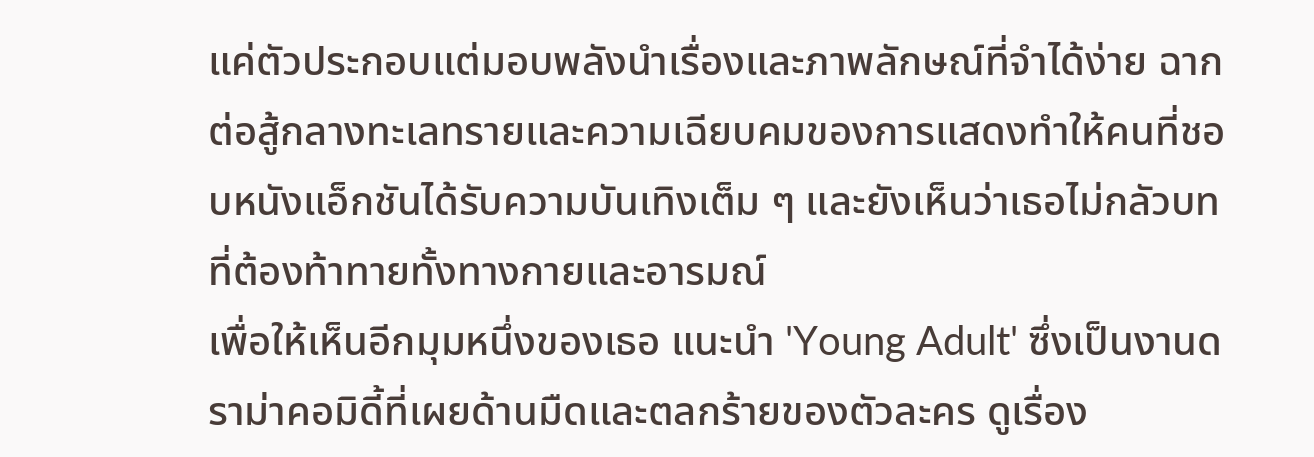แค่ตัวประกอบแต่มอบพลังนำเรื่องและภาพลักษณ์ที่จำได้ง่าย ฉากต่อสู้กลางทะเลทรายและความเฉียบคมของการแสดงทำให้คนที่ชอบหนังแอ็กชันได้รับความบันเทิงเต็ม ๆ และยังเห็นว่าเธอไม่กลัวบทที่ต้องท้าทายทั้งทางกายและอารมณ์
เพื่อให้เห็นอีกมุมหนึ่งของเธอ แนะนำ 'Young Adult' ซึ่งเป็นงานดราม่าคอมิดี้ที่เผยด้านมืดและตลกร้ายของตัวละคร ดูเรื่อง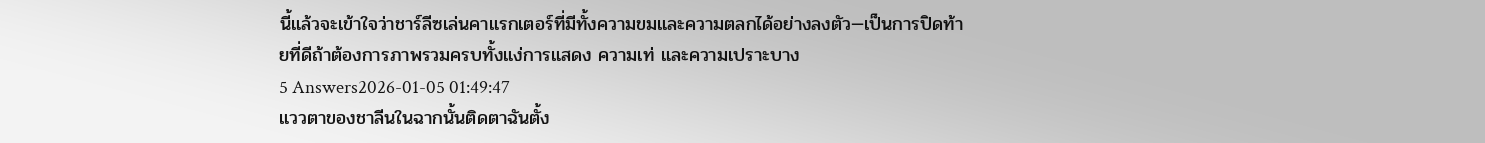นี้แล้วจะเข้าใจว่าชาร์ลีซเล่นคาแรกเตอร์ที่มีทั้งความขมและความตลกได้อย่างลงตัว—เป็นการปิดท้ายที่ดีถ้าต้องการภาพรวมครบทั้งแง่การแสดง ความเท่ และความเปราะบาง
5 Answers2026-01-05 01:49:47
แววตาของชาลีนในฉากนั้นติดตาฉันตั้ง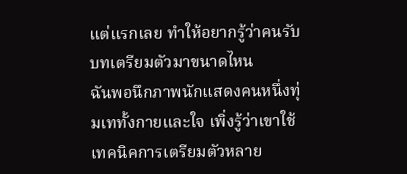แต่แรกเลย ทำให้อยากรู้ว่าคนรับบทเตรียมตัวมาขนาดไหน
ฉันพอนึกภาพนักแสดงคนหนึ่งทุ่มเททั้งกายและใจ เพิ่งรู้ว่าเขาใช้เทคนิคการเตรียมตัวหลาย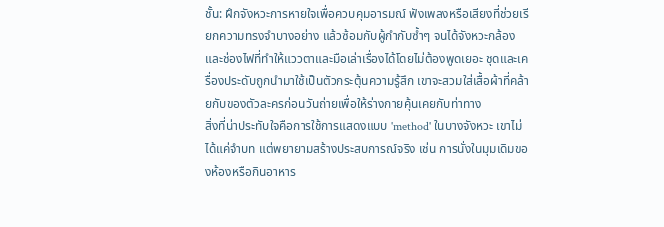ชั้น: ฝึกจังหวะการหายใจเพื่อควบคุมอารมณ์ ฟังเพลงหรือเสียงที่ช่วยเรียกความทรงจำบางอย่าง แล้วซ้อมกับผู้กำกับซ้ำๆ จนได้จังหวะกล้องและช่องไฟที่ทำให้แววตาและมือเล่าเรื่องได้โดยไม่ต้องพูดเยอะ ชุดและเครื่องประดับถูกนำมาใช้เป็นตัวกระตุ้นความรู้สึก เขาจะสวมใส่เสื้อผ้าที่คล้ายกับของตัวละครก่อนวันถ่ายเพื่อให้ร่างกายคุ้นเคยกับท่าทาง
สิ่งที่น่าประทับใจคือการใช้การแสดงแบบ 'method' ในบางจังหวะ เขาไม่ได้แค่จำบท แต่พยายามสร้างประสบการณ์จริง เช่น การนั่งในมุมเดิมของห้องหรือกินอาหาร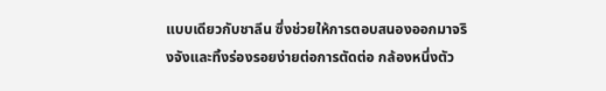แบบเดียวกับชาลีน ซึ่งช่วยให้การตอบสนองออกมาจริงจังและทิ้งร่องรอยง่ายต่อการตัดต่อ กล้องหนึ่งตัว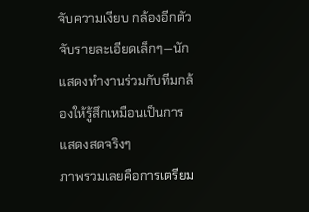จับความเงียบ กล้องอีกตัวจับรายละเอียดเล็กๆ—นักแสดงทำงานร่วมกับทีมกล้องให้รู้สึกเหมือนเป็นการแสดงสดจริงๆ
ภาพรวมเลยคือการเตรียม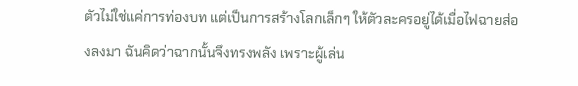ตัวไม่ใช่แค่การท่องบท แต่เป็นการสร้างโลกเล็กๆ ให้ตัวละครอยู่ได้เมื่อไฟฉายส่องลงมา ฉันคิดว่าฉากนั้นจึงทรงพลัง เพราะผู้เล่น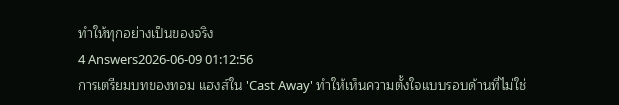ทำให้ทุกอย่างเป็นของจริง
4 Answers2026-06-09 01:12:56
การเตรียมบทของทอม แฮงส์ใน 'Cast Away' ทำให้เห็นความตั้งใจแบบรอบด้านที่ไม่ใช่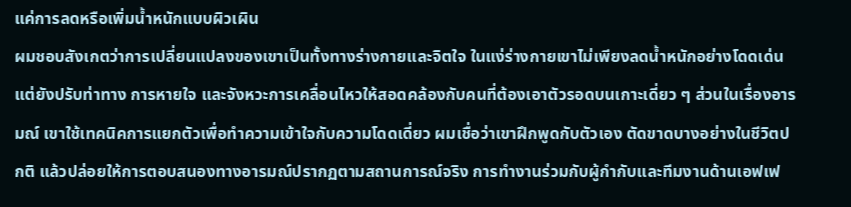แค่การลดหรือเพิ่มน้ำหนักแบบผิวเผิน
ผมชอบสังเกตว่าการเปลี่ยนแปลงของเขาเป็นทั้งทางร่างกายและจิตใจ ในแง่ร่างกายเขาไม่เพียงลดน้ำหนักอย่างโดดเด่นแต่ยังปรับท่าทาง การหายใจ และจังหวะการเคลื่อนไหวให้สอดคล้องกับคนที่ต้องเอาตัวรอดบนเกาะเดี่ยว ๆ ส่วนในเรื่องอารมณ์ เขาใช้เทคนิคการแยกตัวเพื่อทำความเข้าใจกับความโดดเดี่ยว ผมเชื่อว่าเขาฝึกพูดกับตัวเอง ตัดขาดบางอย่างในชีวิตปกติ แล้วปล่อยให้การตอบสนองทางอารมณ์ปรากฏตามสถานการณ์จริง การทำงานร่วมกับผู้กำกับและทีมงานด้านเอฟเฟ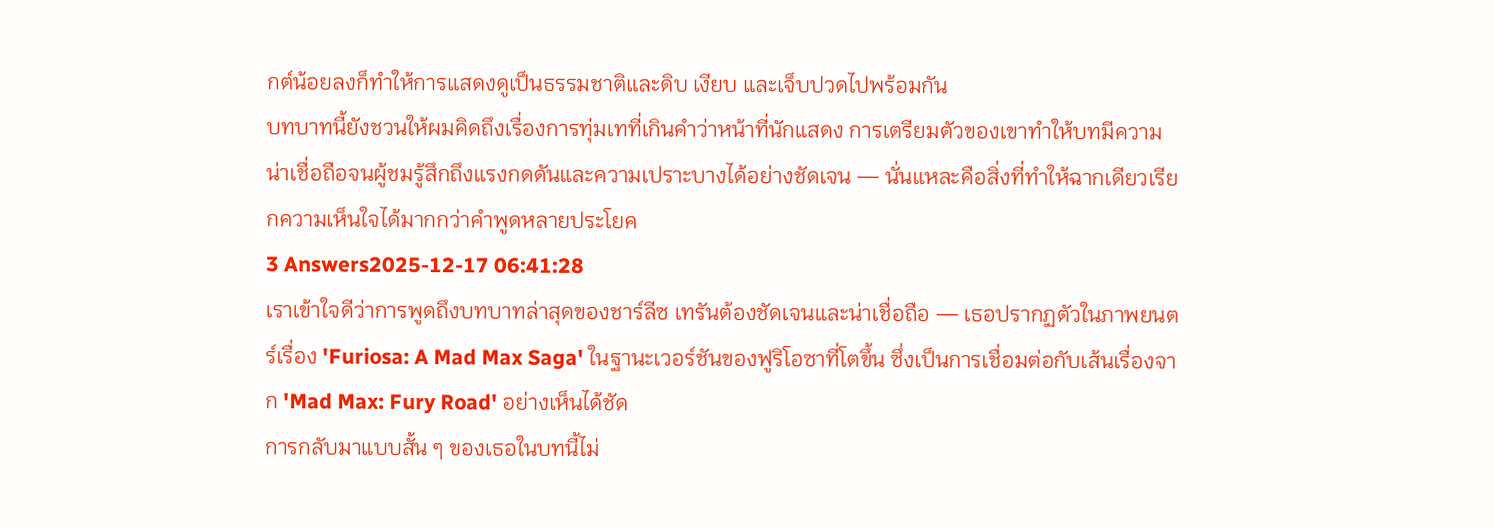กต์น้อยลงก็ทำให้การแสดงดูเป็นธรรมชาติและดิบ เงียบ และเจ็บปวดไปพร้อมกัน
บทบาทนี้ยังชวนให้ผมคิดถึงเรื่องการทุ่มเทที่เกินคำว่าหน้าที่นักแสดง การเตรียมตัวของเขาทำให้บทมีความน่าเชื่อถือจนผู้ชมรู้สึกถึงแรงกดดันและความเปราะบางได้อย่างชัดเจน — นั่นแหละคือสิ่งที่ทำให้ฉากเดียวเรียกความเห็นใจได้มากกว่าคำพูดหลายประโยค
3 Answers2025-12-17 06:41:28
เราเข้าใจดีว่าการพูดถึงบทบาทล่าสุดของชาร์ลีซ เทรันต้องชัดเจนและน่าเชื่อถือ — เธอปรากฏตัวในภาพยนตร์เรื่อง 'Furiosa: A Mad Max Saga' ในฐานะเวอร์ชันของฟูริโอซาที่โตขึ้น ซึ่งเป็นการเชื่อมต่อกับเส้นเรื่องจาก 'Mad Max: Fury Road' อย่างเห็นได้ชัด
การกลับมาแบบสั้น ๆ ของเธอในบทนี้ไม่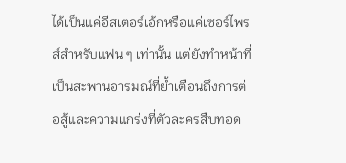ได้เป็นแค่อีสเตอร์เอ้กหรือแค่เซอร์ไพรส์สำหรับแฟน ๆ เท่านั้น แต่ยังทำหน้าที่เป็นสะพานอารมณ์ที่ย้ำเตือนถึงการต่อสู้และความแกร่งที่ตัวละครสืบทอด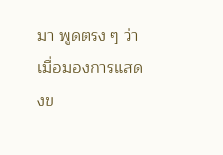มา พูดตรง ๆ ว่าเมื่อมองการแสดงข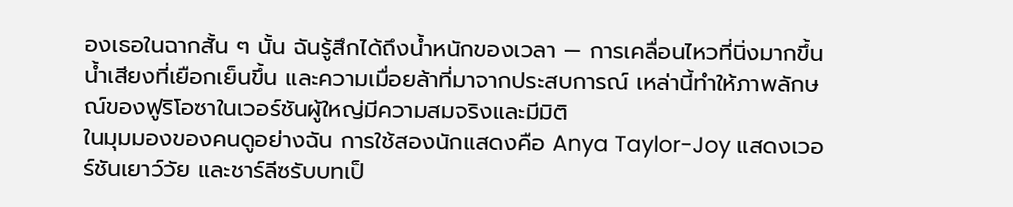องเธอในฉากสั้น ๆ นั้น ฉันรู้สึกได้ถึงน้ำหนักของเวลา — การเคลื่อนไหวที่นิ่งมากขึ้น น้ำเสียงที่เยือกเย็นขึ้น และความเมื่อยล้าที่มาจากประสบการณ์ เหล่านี้ทำให้ภาพลักษณ์ของฟูริโอซาในเวอร์ชันผู้ใหญ่มีความสมจริงและมีมิติ
ในมุมมองของคนดูอย่างฉัน การใช้สองนักแสดงคือ Anya Taylor-Joy แสดงเวอร์ชันเยาว์วัย และชาร์ลีซรับบทเป็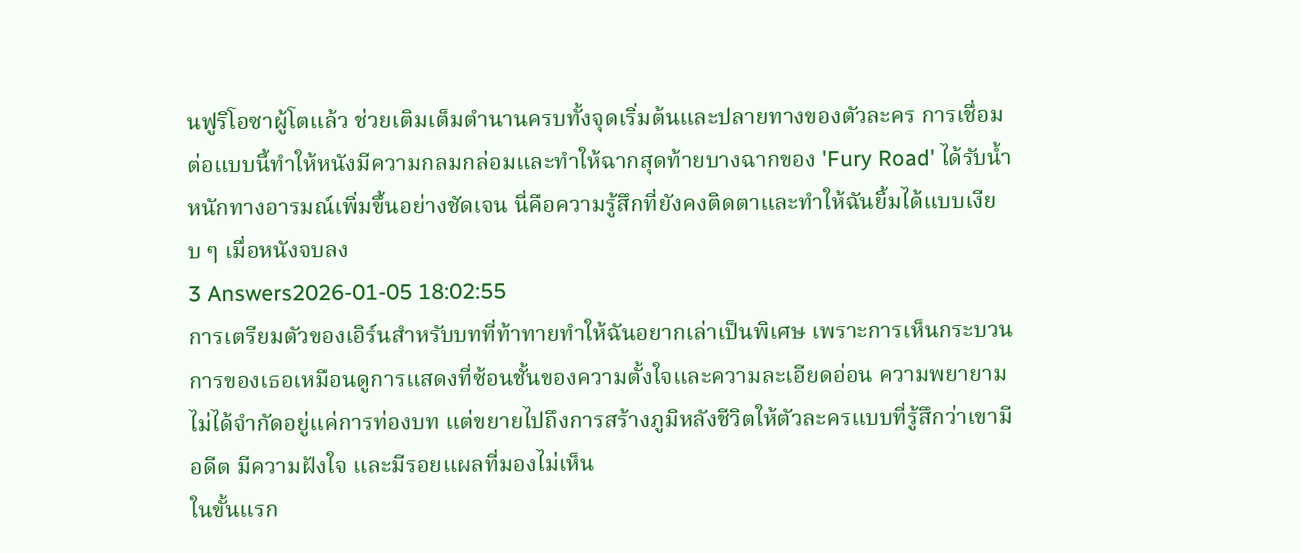นฟูริโอซาผู้โตแล้ว ช่วยเติมเต็มตำนานครบทั้งจุดเริ่มต้นและปลายทางของตัวละคร การเชื่อมต่อแบบนี้ทำให้หนังมีความกลมกล่อมและทำให้ฉากสุดท้ายบางฉากของ 'Fury Road' ได้รับน้ำหนักทางอารมณ์เพิ่มขึ้นอย่างชัดเจน นี่คือความรู้สึกที่ยังคงติดตาและทำให้ฉันยิ้มได้แบบเงียบ ๆ เมื่อหนังจบลง
3 Answers2026-01-05 18:02:55
การเตรียมตัวของเอิร์นสำหรับบทที่ท้าทายทำให้ฉันอยากเล่าเป็นพิเศษ เพราะการเห็นกระบวนการของเธอเหมือนดูการแสดงที่ซ้อนชั้นของความตั้งใจและความละเอียดอ่อน ความพยายามไม่ได้จำกัดอยู่แค่การท่องบท แต่ขยายไปถึงการสร้างภูมิหลังชีวิตให้ตัวละครแบบที่รู้สึกว่าเขามีอดีต มีความฝังใจ และมีรอยแผลที่มองไม่เห็น
ในขั้นแรก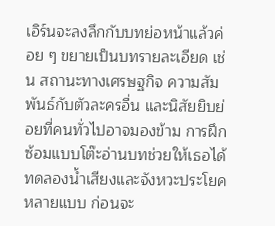เอิร์นจะลงลึกกับบทย่อหน้าแล้วค่อย ๆ ขยายเป็นบทรายละเอียด เช่น สถานะทางเศรษฐกิจ ความสัมพันธ์กับตัวละครอื่น และนิสัยยิบย่อยที่คนทั่วไปอาจมองข้าม การฝึกซ้อมแบบโต๊ะอ่านบทช่วยให้เธอได้ทดลองน้ำเสียงและจังหวะประโยคหลายแบบ ก่อนจะ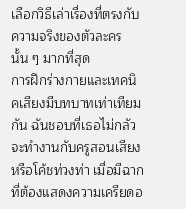เลือกวิธีเล่าเรื่องที่ตรงกับความจริงของตัวละครนั้น ๆ มากที่สุด
การฝึกร่างกายและเทคนิคเสียงมีบทบาทเท่าเทียมกัน ฉันชอบที่เธอไม่กลัวจะทำงานกับครูสอนเสียงหรือโค้ชท่วงท่า เมื่อมีฉากที่ต้องแสดงความเครียดอ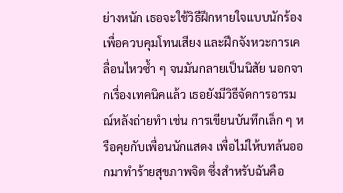ย่างหนัก เธอจะใช้วิธีฝึกหายใจแบบนักร้องเพื่อควบคุมโทนเสียง และฝึกจังหวะการเคลื่อนไหวซ้ำ ๆ จนมันกลายเป็นนิสัย นอกจากเรื่องเทคนิคแล้ว เธอยังมีวิธีจัดการอารมณ์หลังถ่ายทำ เช่น การเขียนบันทึกเล็ก ๆ หรือคุยกับเพื่อนนักแสดง เพื่อไม่ให้บทล้นออกมาทำร้ายสุขภาพจิต ซึ่งสำหรับฉันคือ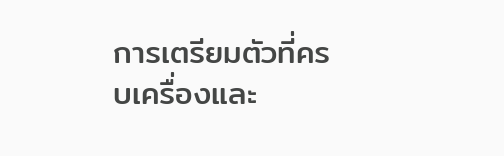การเตรียมตัวที่ครบเครื่องและ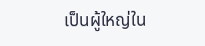เป็นผู้ใหญ่ใน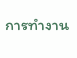การทำงาน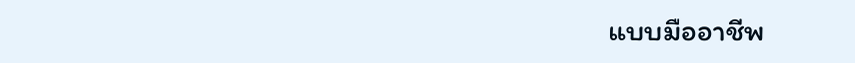แบบมืออาชีพ